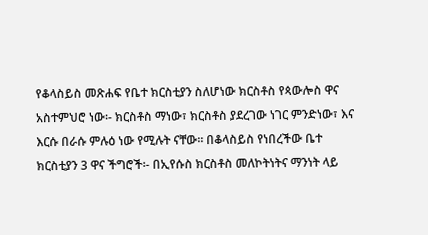የቆላስይስ መጽሐፍ የቤተ ክርስቲያን ስለሆነው ክርስቶስ የጳውሎስ ዋና አስተምህሮ ነው፡- ክርስቶስ ማነው፣ ክርስቶስ ያደረገው ነገር ምንድነው፣ እና እርሱ በራሱ ምሉዕ ነው የሚሉት ናቸው፡፡ በቆላስይስ የነበረችው ቤተ ክርስቲያን 3 ዋና ችግሮች፡- በኢየሱስ ክርስቶስ መለኮትነትና ማንነት ላይ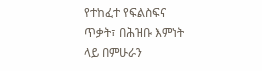የተከፈተ የፍልስፍና ጥቃት፣ በሕዝቡ እምነት ላይ በምሁራን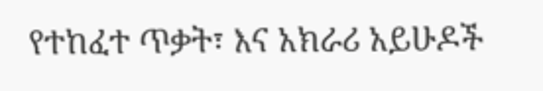የተከፈተ ጥቃት፣ እና አክራሪ አይሁዶች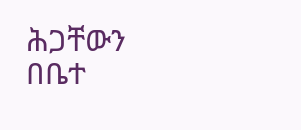ሕጋቸውን በቤተ